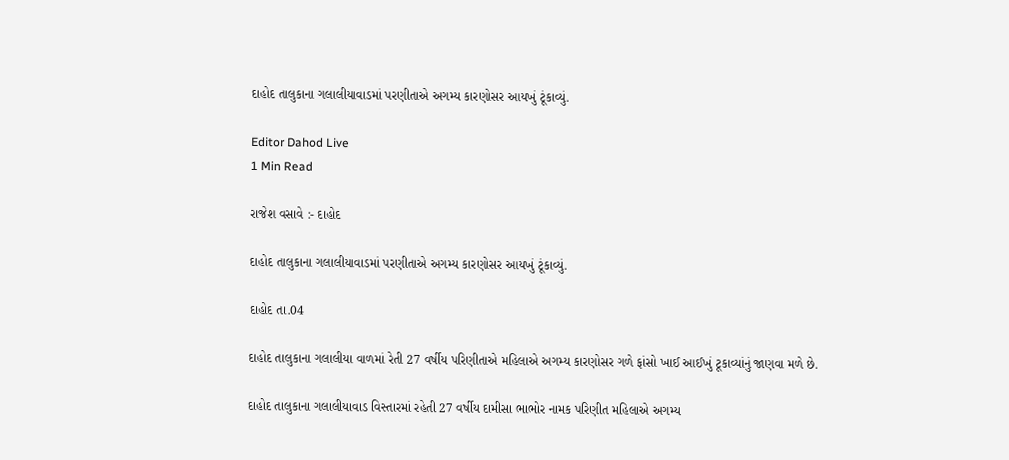દાહોદ તાલુકાના ગલાલીયાવાડમાં પરણીતાએ અગમ્ય કારણોસર આયખું ટૂંકાવ્યું.

Editor Dahod Live
1 Min Read

રાજેશ વસાવે :- દાહોદ

દાહોદ તાલુકાના ગલાલીયાવાડમાં પરણીતાએ અગમ્ય કારણોસર આયખું ટૂંકાવ્યું.

દાહોદ તા.04

દાહોદ તાલુકાના ગલાલીયા વાળમાં રેતી 27 વર્ષીય પરિણીતાએ મહિલાએ અગમ્ય કારણોસર ગળે ફાંસો ખાઈ આઈખું ટૂકાવ્યાંનું જાણવા મળે છે.

દાહોદ તાલુકાના ગલાલીયાવાડ વિસ્તારમાં રહેતી 27 વર્ષીય દામીસા ભાભોર નામક પરિણીત મહિલાએ અગમ્ય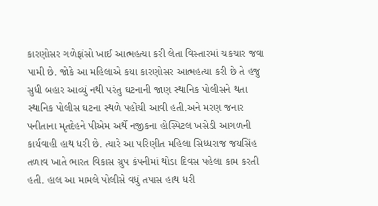કારણોસર ગળેફાંસો ખાઈ આત્મહત્યા કરી લેતા વિસ્તારમાં ચકચાર જવા પામી છે. જોકે આ મહિલાએ કયા કારણોસર આત્મહત્યા કરી છે તે હજુ સુધી બહાર આવ્યું નથી પરંતુ ઘટનાની જાણ સ્થાનિક પોલીસને થતા સ્થાનિક પોલીસ ઘટના સ્થળે પહોંચી આવી હતી.અને મરણ જનાર પનીતાના મૃતદેહને પીએમ અર્થે નજીકના હોસ્પિટલ ખસેડી આગળની કાર્યવાહી હાથ ધરી છે. ત્યારે આ પરિણીત મહિલા સિધ્ધરાજ જયસિંહ તળાવ ખાતે ભારત વિકાસ ગ્રુપ કંપનીમાં થોડા દિવસ પહેલા કામ કરતી હતી. હાલ આ મામલે પોલીસે વધું તપાસ હાથ ધરી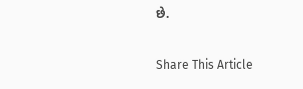છે.

Share This Article